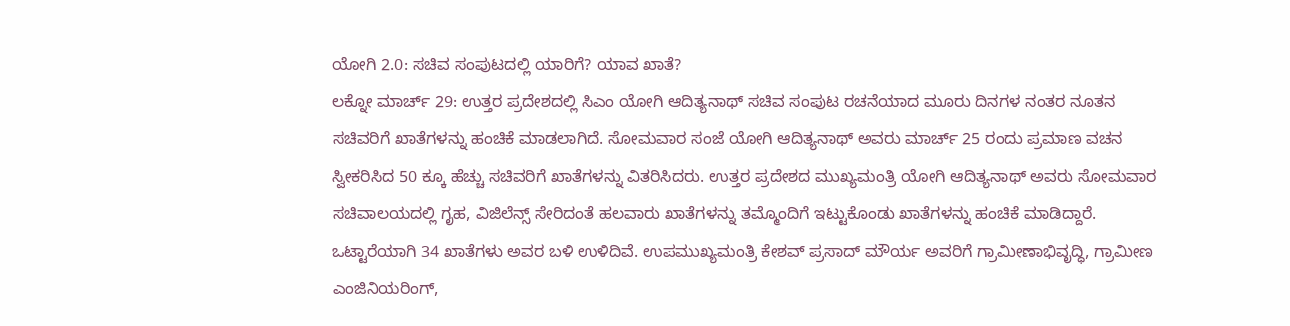ಯೋಗಿ 2.0: ಸಚಿವ ಸಂಪುಟದಲ್ಲಿ ಯಾರಿಗೆ? ಯಾವ ಖಾತೆ?
ಲಕ್ನೋ ಮಾರ್ಚ್ 29: ಉತ್ತರ ಪ್ರದೇಶದಲ್ಲಿ ಸಿಎಂ ಯೋಗಿ ಆದಿತ್ಯನಾಥ್ ಸಚಿವ ಸಂಪುಟ ರಚನೆಯಾದ ಮೂರು ದಿನಗಳ ನಂತರ ನೂತನ ಸಚಿವರಿಗೆ ಖಾತೆಗಳನ್ನು ಹಂಚಿಕೆ ಮಾಡಲಾಗಿದೆ. ಸೋಮವಾರ ಸಂಜೆ ಯೋಗಿ ಆದಿತ್ಯನಾಥ್ ಅವರು ಮಾರ್ಚ್ 25 ರಂದು ಪ್ರಮಾಣ ವಚನ ಸ್ವೀಕರಿಸಿದ 50 ಕ್ಕೂ ಹೆಚ್ಚು ಸಚಿವರಿಗೆ ಖಾತೆಗಳನ್ನು ವಿತರಿಸಿದರು. ಉತ್ತರ ಪ್ರದೇಶದ ಮುಖ್ಯಮಂತ್ರಿ ಯೋಗಿ ಆದಿತ್ಯನಾಥ್ ಅವರು ಸೋಮವಾರ ಸಚಿವಾಲಯದಲ್ಲಿ ಗೃಹ, ವಿಜಿಲೆನ್ಸ್ ಸೇರಿದಂತೆ ಹಲವಾರು ಖಾತೆಗಳನ್ನು ತಮ್ಮೊಂದಿಗೆ ಇಟ್ಟುಕೊಂಡು ಖಾತೆಗಳನ್ನು ಹಂಚಿಕೆ ಮಾಡಿದ್ದಾರೆ. ಒಟ್ಟಾರೆಯಾಗಿ 34 ಖಾತೆಗಳು ಅವರ ಬಳಿ ಉಳಿದಿವೆ. ಉಪಮುಖ್ಯಮಂತ್ರಿ ಕೇಶವ್ ಪ್ರಸಾದ್ ಮೌರ್ಯ ಅವರಿಗೆ ಗ್ರಾಮೀಣಾಭಿವೃದ್ಧಿ, ಗ್ರಾಮೀಣ ಎಂಜಿನಿಯರಿಂಗ್,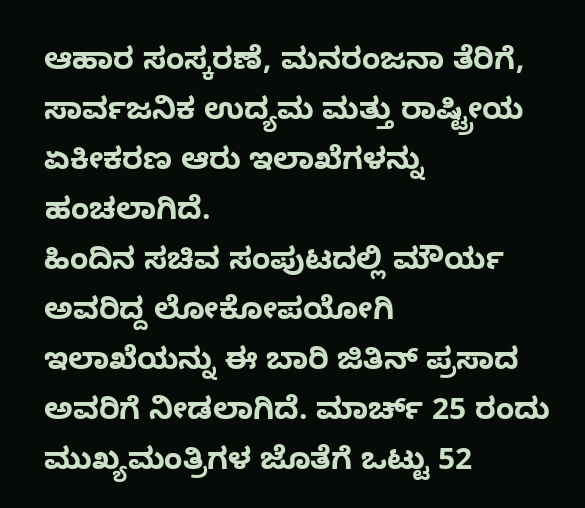ಆಹಾರ ಸಂಸ್ಕರಣೆ, ಮನರಂಜನಾ ತೆರಿಗೆ, ಸಾರ್ವಜನಿಕ ಉದ್ಯಮ ಮತ್ತು ರಾಷ್ಟ್ರೀಯ ಏಕೀಕರಣ ಆರು ಇಲಾಖೆಗಳನ್ನು ಹಂಚಲಾಗಿದೆ.
ಹಿಂದಿನ ಸಚಿವ ಸಂಪುಟದಲ್ಲಿ ಮೌರ್ಯ ಅವರಿದ್ದ ಲೋಕೋಪಯೋಗಿ ಇಲಾಖೆಯನ್ನು ಈ ಬಾರಿ ಜಿತಿನ್ ಪ್ರಸಾದ ಅವರಿಗೆ ನೀಡಲಾಗಿದೆ. ಮಾರ್ಚ್ 25 ರಂದು ಮುಖ್ಯಮಂತ್ರಿಗಳ ಜೊತೆಗೆ ಒಟ್ಟು 52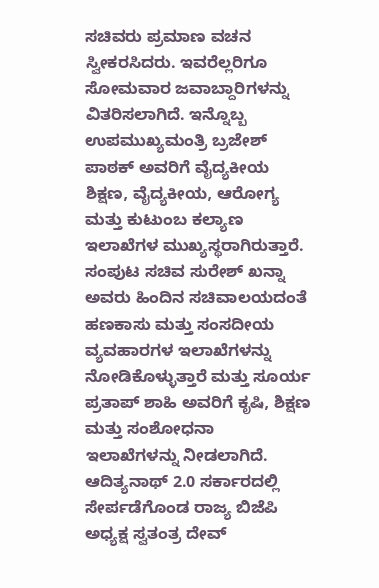ಸಚಿವರು ಪ್ರಮಾಣ ವಚನ ಸ್ವೀಕರಸಿದರು. ಇವರೆಲ್ಲರಿಗೂ ಸೋಮವಾರ ಜವಾಬ್ದಾರಿಗಳನ್ನು ವಿತರಿಸಲಾಗಿದೆ. ಇನ್ನೊಬ್ಬ ಉಪಮುಖ್ಯಮಂತ್ರಿ ಬ್ರಜೇಶ್ ಪಾಠಕ್ ಅವರಿಗೆ ವೈದ್ಯಕೀಯ ಶಿಕ್ಷಣ, ವೈದ್ಯಕೀಯ, ಆರೋಗ್ಯ ಮತ್ತು ಕುಟುಂಬ ಕಲ್ಯಾಣ ಇಲಾಖೆಗಳ ಮುಖ್ಯಸ್ಥರಾಗಿರುತ್ತಾರೆ. ಸಂಪುಟ ಸಚಿವ ಸುರೇಶ್ ಖನ್ನಾ ಅವರು ಹಿಂದಿನ ಸಚಿವಾಲಯದಂತೆ ಹಣಕಾಸು ಮತ್ತು ಸಂಸದೀಯ ವ್ಯವಹಾರಗಳ ಇಲಾಖೆಗಳನ್ನು ನೋಡಿಕೊಳ್ಳುತ್ತಾರೆ ಮತ್ತು ಸೂರ್ಯ ಪ್ರತಾಪ್ ಶಾಹಿ ಅವರಿಗೆ ಕೃಷಿ, ಶಿಕ್ಷಣ ಮತ್ತು ಸಂಶೋಧನಾ ಇಲಾಖೆಗಳನ್ನು ನೀಡಲಾಗಿದೆ.
ಆದಿತ್ಯನಾಥ್ 2.0 ಸರ್ಕಾರದಲ್ಲಿ ಸೇರ್ಪಡೆಗೊಂಡ ರಾಜ್ಯ ಬಿಜೆಪಿ ಅಧ್ಯಕ್ಷ ಸ್ವತಂತ್ರ ದೇವ್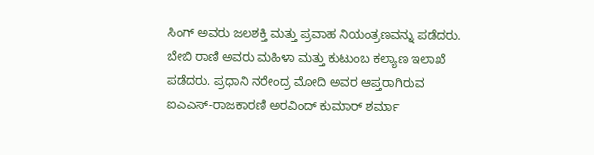ಸಿಂಗ್ ಅವರು ಜಲಶಕ್ತಿ ಮತ್ತು ಪ್ರವಾಹ ನಿಯಂತ್ರಣವನ್ನು ಪಡೆದರು. ಬೇಬಿ ರಾಣಿ ಅವರು ಮಹಿಳಾ ಮತ್ತು ಕುಟುಂಬ ಕಲ್ಯಾಣ ಇಲಾಖೆ ಪಡೆದರು. ಪ್ರಧಾನಿ ನರೇಂದ್ರ ಮೋದಿ ಅವರ ಆಪ್ತರಾಗಿರುವ ಐಎಎಸ್-ರಾಜಕಾರಣಿ ಅರವಿಂದ್ ಕುಮಾರ್ ಶರ್ಮಾ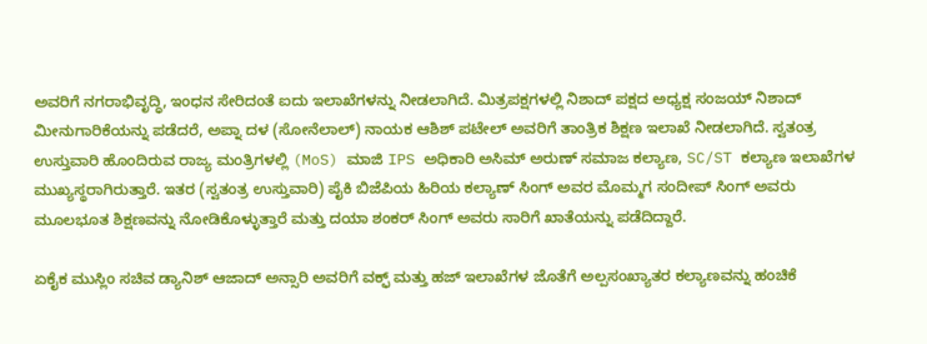ಅವರಿಗೆ ನಗರಾಭಿವೃದ್ಧಿ, ಇಂಧನ ಸೇರಿದಂತೆ ಐದು ಇಲಾಖೆಗಳನ್ನು ನೀಡಲಾಗಿದೆ. ಮಿತ್ರಪಕ್ಷಗಳಲ್ಲಿ ನಿಶಾದ್ ಪಕ್ಷದ ಅಧ್ಯಕ್ಷ ಸಂಜಯ್ ನಿಶಾದ್ ಮೀನುಗಾರಿಕೆಯನ್ನು ಪಡೆದರೆ, ಅಪ್ನಾ ದಳ (ಸೋನೆಲಾಲ್) ನಾಯಕ ಆಶಿಶ್ ಪಟೇಲ್ ಅವರಿಗೆ ತಾಂತ್ರಿಕ ಶಿಕ್ಷಣ ಇಲಾಖೆ ನೀಡಲಾಗಿದೆ. ಸ್ವತಂತ್ರ ಉಸ್ತುವಾರಿ ಹೊಂದಿರುವ ರಾಜ್ಯ ಮಂತ್ರಿಗಳಲ್ಲಿ (MoS) ಮಾಜಿ IPS ಅಧಿಕಾರಿ ಅಸಿಮ್ ಅರುಣ್ ಸಮಾಜ ಕಲ್ಯಾಣ, SC/ST ಕಲ್ಯಾಣ ಇಲಾಖೆಗಳ ಮುಖ್ಯಸ್ಥರಾಗಿರುತ್ತಾರೆ. ಇತರ (ಸ್ವತಂತ್ರ ಉಸ್ತುವಾರಿ) ಪೈಕಿ ಬಿಜೆಪಿಯ ಹಿರಿಯ ಕಲ್ಯಾಣ್ ಸಿಂಗ್ ಅವರ ಮೊಮ್ಮಗ ಸಂದೀಪ್ ಸಿಂಗ್ ಅವರು ಮೂಲಭೂತ ಶಿಕ್ಷಣವನ್ನು ನೋಡಿಕೊಳ್ಳುತ್ತಾರೆ ಮತ್ತು ದಯಾ ಶಂಕರ್ ಸಿಂಗ್ ಅವರು ಸಾರಿಗೆ ಖಾತೆಯನ್ನು ಪಡೆದಿದ್ದಾರೆ.

ಏಕೈಕ ಮುಸ್ಲಿಂ ಸಚಿವ ಡ್ಯಾನಿಶ್ ಆಜಾದ್ ಅನ್ಸಾರಿ ಅವರಿಗೆ ವಕ್ಫ್ ಮತ್ತು ಹಜ್ ಇಲಾಖೆಗಳ ಜೊತೆಗೆ ಅಲ್ಪಸಂಖ್ಯಾತರ ಕಲ್ಯಾಣವನ್ನು ಹಂಚಿಕೆ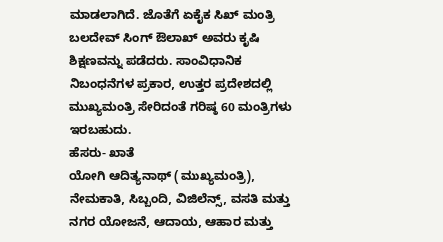ಮಾಡಲಾಗಿದೆ. ಜೊತೆಗೆ ಏಕೈಕ ಸಿಖ್ ಮಂತ್ರಿ ಬಲದೇವ್ ಸಿಂಗ್ ಔಲಾಖ್ ಅವರು ಕೃಷಿ ಶಿಕ್ಷಣವನ್ನು ಪಡೆದರು. ಸಾಂವಿಧಾನಿಕ ನಿಬಂಧನೆಗಳ ಪ್ರಕಾರ, ಉತ್ತರ ಪ್ರದೇಶದಲ್ಲಿ ಮುಖ್ಯಮಂತ್ರಿ ಸೇರಿದಂತೆ ಗರಿಷ್ಠ 60 ಮಂತ್ರಿಗಳು ಇರಬಹುದು.
ಹೆಸರು- ಖಾತೆ
ಯೋಗಿ ಆದಿತ್ಯನಾಥ್ (ಮುಖ್ಯಮಂತ್ರಿ), ನೇಮಕಾತಿ, ಸಿಬ್ಬಂದಿ, ವಿಜಿಲೆನ್ಸ್, ವಸತಿ ಮತ್ತು ನಗರ ಯೋಜನೆ, ಆದಾಯ, ಆಹಾರ ಮತ್ತು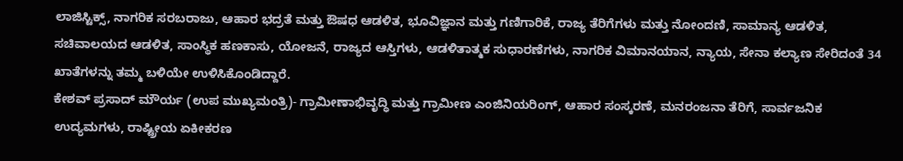ಲಾಜಿಸ್ಟಿಕ್ಸ್, ನಾಗರಿಕ ಸರಬರಾಜು, ಆಹಾರ ಭದ್ರತೆ ಮತ್ತು ಔಷಧ ಆಡಳಿತ, ಭೂವಿಜ್ಞಾನ ಮತ್ತು ಗಣಿಗಾರಿಕೆ, ರಾಜ್ಯ ತೆರಿಗೆಗಳು ಮತ್ತು ನೋಂದಣಿ, ಸಾಮಾನ್ಯ ಆಡಳಿತ, ಸಚಿವಾಲಯದ ಆಡಳಿತ, ಸಾಂಸ್ಥಿಕ ಹಣಕಾಸು, ಯೋಜನೆ, ರಾಜ್ಯದ ಆಸ್ತಿಗಳು, ಆಡಳಿತಾತ್ಮಕ ಸುಧಾರಣೆಗಳು, ನಾಗರಿಕ ವಿಮಾನಯಾನ, ನ್ಯಾಯ, ಸೇನಾ ಕಲ್ಯಾಣ ಸೇರಿದಂತೆ 34 ಖಾತೆಗಳನ್ನು ತಮ್ಮ ಬಳಿಯೇ ಉಳಿಸಿಕೊಂಡಿದ್ದಾರೆ.
ಕೇಶವ್ ಪ್ರಸಾದ್ ಮೌರ್ಯ (ಉಪ ಮುಖ್ಯಮಂತ್ರಿ)- ಗ್ರಾಮೀಣಾಭಿವೃದ್ಧಿ ಮತ್ತು ಗ್ರಾಮೀಣ ಎಂಜಿನಿಯರಿಂಗ್, ಆಹಾರ ಸಂಸ್ಕರಣೆ, ಮನರಂಜನಾ ತೆರಿಗೆ, ಸಾರ್ವಜನಿಕ ಉದ್ಯಮಗಳು, ರಾಷ್ಟ್ರೀಯ ಏಕೀಕರಣ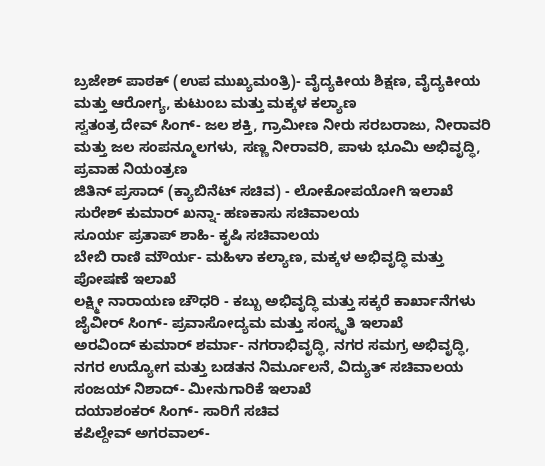ಬ್ರಜೇಶ್ ಪಾಠಕ್ (ಉಪ ಮುಖ್ಯಮಂತ್ರಿ)- ವೈದ್ಯಕೀಯ ಶಿಕ್ಷಣ, ವೈದ್ಯಕೀಯ ಮತ್ತು ಆರೋಗ್ಯ, ಕುಟುಂಬ ಮತ್ತು ಮಕ್ಕಳ ಕಲ್ಯಾಣ
ಸ್ವತಂತ್ರ ದೇವ್ ಸಿಂಗ್- ಜಲ ಶಕ್ತಿ, ಗ್ರಾಮೀಣ ನೀರು ಸರಬರಾಜು, ನೀರಾವರಿ ಮತ್ತು ಜಲ ಸಂಪನ್ಮೂಲಗಳು, ಸಣ್ಣ ನೀರಾವರಿ, ಪಾಳು ಭೂಮಿ ಅಭಿವೃದ್ಧಿ, ಪ್ರವಾಹ ನಿಯಂತ್ರಣ
ಜಿತಿನ್ ಪ್ರಸಾದ್ (ಕ್ಯಾಬಿನೆಟ್ ಸಚಿವ) - ಲೋಕೋಪಯೋಗಿ ಇಲಾಖೆ
ಸುರೇಶ್ ಕುಮಾರ್ ಖನ್ನಾ- ಹಣಕಾಸು ಸಚಿವಾಲಯ
ಸೂರ್ಯ ಪ್ರತಾಪ್ ಶಾಹಿ- ಕೃಷಿ ಸಚಿವಾಲಯ
ಬೇಬಿ ರಾಣಿ ಮೌರ್ಯ- ಮಹಿಳಾ ಕಲ್ಯಾಣ, ಮಕ್ಕಳ ಅಭಿವೃದ್ಧಿ ಮತ್ತು ಪೋಷಣೆ ಇಲಾಖೆ
ಲಕ್ಷ್ಮೀ ನಾರಾಯಣ ಚೌಧರಿ - ಕಬ್ಬು ಅಭಿವೃದ್ಧಿ ಮತ್ತು ಸಕ್ಕರೆ ಕಾರ್ಖಾನೆಗಳು
ಜೈವೀರ್ ಸಿಂಗ್- ಪ್ರವಾಸೋದ್ಯಮ ಮತ್ತು ಸಂಸ್ಕೃತಿ ಇಲಾಖೆ
ಅರವಿಂದ್ ಕುಮಾರ್ ಶರ್ಮಾ- ನಗರಾಭಿವೃದ್ಧಿ, ನಗರ ಸಮಗ್ರ ಅಭಿವೃದ್ಧಿ, ನಗರ ಉದ್ಯೋಗ ಮತ್ತು ಬಡತನ ನಿರ್ಮೂಲನೆ, ವಿದ್ಯುತ್ ಸಚಿವಾಲಯ
ಸಂಜಯ್ ನಿಶಾದ್- ಮೀನುಗಾರಿಕೆ ಇಲಾಖೆ
ದಯಾಶಂಕರ್ ಸಿಂಗ್- ಸಾರಿಗೆ ಸಚಿವ
ಕಪಿಲ್ದೇವ್ ಅಗರವಾಲ್-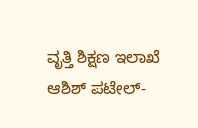ವೃತ್ತಿ ಶಿಕ್ಷಣ ಇಲಾಖೆ
ಆಶಿಶ್ ಪಟೇಲ್-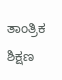ತಾಂತ್ರಿಕ ಶಿಕ್ಷಣ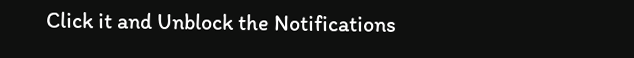Click it and Unblock the Notifications